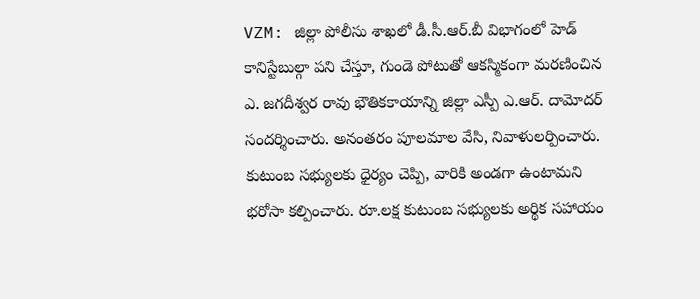VZM: జిల్లా పోలీసు శాఖలో డీ.సీ.ఆర్.బీ విభాగంలో హెడ్ కానిస్టేబుల్గా పని చేస్తూ, గుండె పోటుతో ఆకస్మికంగా మరణించిన ఎ. జగదీశ్వర రావు భౌతికకాయాన్ని జిల్లా ఎస్పీ ఎ.ఆర్. దామోదర్ సందర్శించారు. అనంతరం పూలమాల వేసి, నివాళులర్పించారు. కుటుంబ సభ్యులకు ధైర్యం చెప్పి, వారికి అండగా ఉంటామని భరోసా కల్పించారు. రూ.లక్ష కుటుంబ సభ్యులకు అర్థిక సహాయం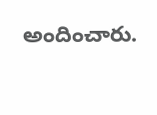అందించారు.